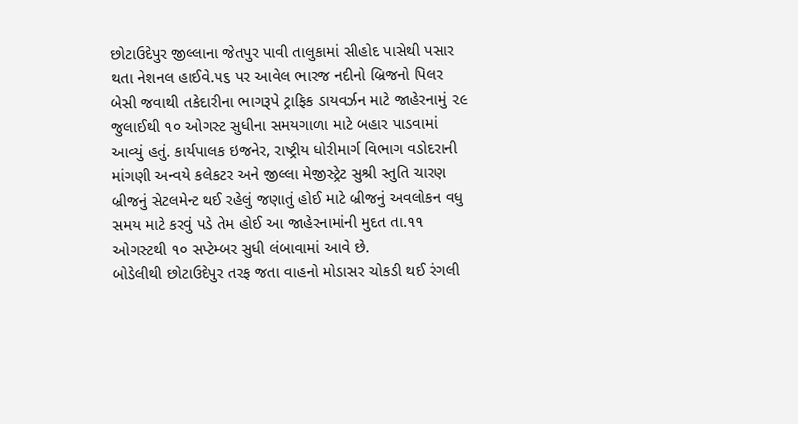છોટાઉદેપુર જીલ્લાના જેતપુર પાવી તાલુકામાં સીહોદ પાસેથી પસાર થતા નેશનલ હાઈવે.૫૬ પર આવેલ ભારજ નદીનો બ્રિજનો પિલર બેસી જવાથી તકેદારીના ભાગરૂપે ટ્રાફિક ડાયવર્ઝન માટે જાહેરનામું ૨૯ જુલાઈથી ૧૦ ઓગસ્ટ સુધીના સમયગાળા માટે બહાર પાડવામાં આવ્યું હતું. કાર્યપાલક ઇજનેર, રાષ્ટ્રીય ધોરીમાર્ગ વિભાગ વડોદરાની માંગણી અન્વયે કલેકટર અને જીલ્લા મેજીસ્ટ્રેટ સુશ્રી સ્તુતિ ચારણ બ્રીજનું સેટલમેન્ટ થઈ રહેલું જણાતું હોઈ માટે બ્રીજનું અવલોકન વધુ સમય માટે કરવું પડે તેમ હોઈ આ જાહેરનામાંની મુદત તા.૧૧ ઓગસ્ટથી ૧૦ સપ્ટેમ્બર સુધી લંબાવામાં આવે છે.
બોડેલીથી છોટાઉદેપુર તરફ જતા વાહનો મોડાસર ચોકડી થઈ રંગલી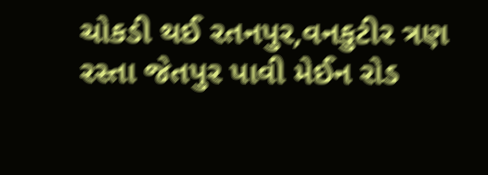ચોકડી થઈ રતનપુર,વનકુટીર ત્રણ રસ્તા જેતપુર પાવી મેઈન રોડ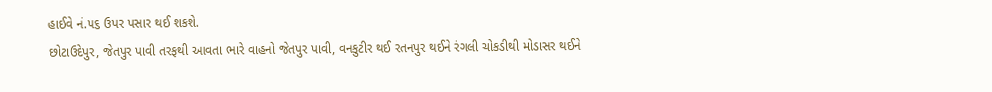હાઈવે નં.૫૬ ઉપર પસાર થઈ શકશે.
છોટાઉદેપુર, જેતપુર પાવી તરફથી આવતા ભારે વાહનો જેતપુર પાવી, વનકુટીર થઈ રતનપુર થઈને રંગલી ચોકડીથી મોડાસર થઈને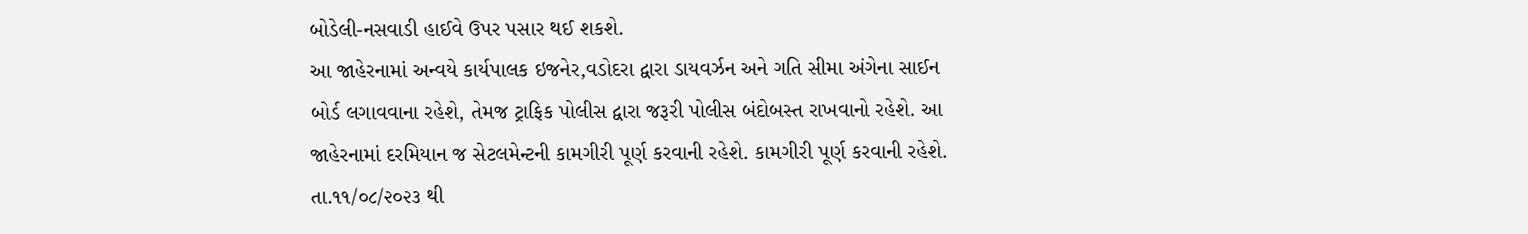બોડેલી-નસવાડી હાઈવે ઉપર પસાર થઈ શકશે.
આ જાહેરનામાં અન્વયે કાર્યપાલક ઇજનેર,વડોદરા દ્વારા ડાયવર્ઝન અને ગતિ સીમા અંગેના સાઈન બોર્ડ લગાવવાના રહેશે, તેમજ ટ્રાફિક પોલીસ દ્વારા જરૂરી પોલીસ બંદોબસ્ત રાખવાનો રહેશે. આ જાહેરનામાં દરમિયાન જ સેટલમેન્ટની કામગીરી પૂર્ણ કરવાની રહેશે. કામગીરી પૂર્ણ કરવાની રહેશે. તા.૧૧/૦૮/૨૦૨૩ થી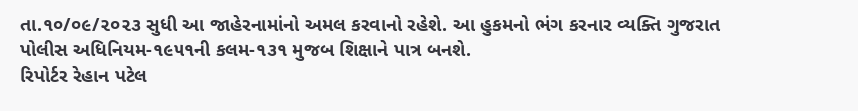તા.૧૦/૦૯/૨૦૨૩ સુધી આ જાહેરનામાંનો અમલ કરવાનો રહેશે. આ હુકમનો ભંગ કરનાર વ્યક્તિ ગુજરાત પોલીસ અધિનિયમ-૧૯૫૧ની કલમ-૧૩૧ મુજબ શિક્ષાને પાત્ર બનશે.
રિપોર્ટર રેહાન પટેલ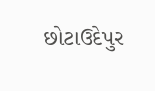છોટાઉદેપુર